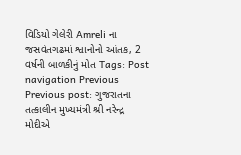વિડિયો ગેલેરી Amreli ના જસવંતગઢમાં શ્વાનોનો આંતક, 2 વર્ષની બાળકીનું મોત Tags: Post navigation Previous Previous post: ગુજરાતના તત્કાલીન મુખ્યમંત્રી શ્રી નરેન્દ્ર મોદીએ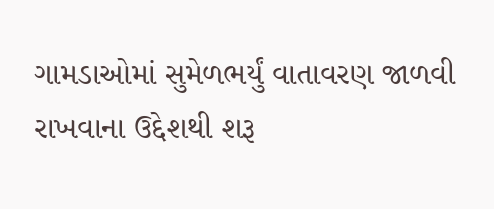ગામડાઓમાં સુમેળભર્યું વાતાવરણ જાળવી રાખવાના ઉદ્દેશથી શરૂ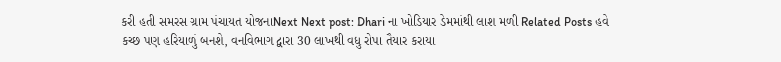કરી હતી સમરસ ગ્રામ પંચાયત યોજનાNext Next post: Dhari ના ખોડિયાર ડેમમાંથી લાશ મળી Related Posts હવે કચ્છ પણ હરિયાળું બનશે, વનવિભાગ દ્વારા 30 લાખથી વધુ રોપા તૈયાર કરાયા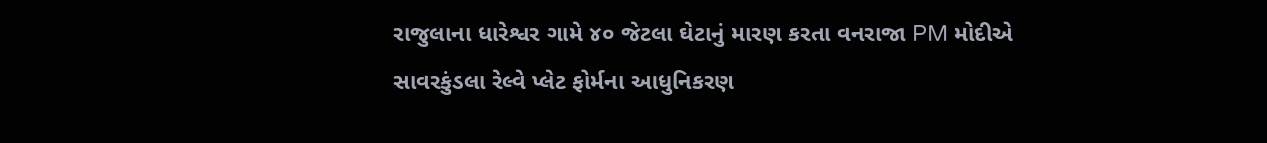રાજુલાના ધારેશ્વર ગામે ૪૦ જેટલા ઘેટાનું મારણ કરતા વનરાજા PM મોદીએ સાવરકુંડલા રેલ્વે પ્લેટ ફોર્મના આધુનિકરણ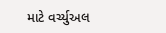માટે વર્ચ્યુઅલ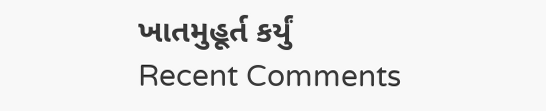ખાતમુહૂર્ત કર્યું
Recent Comments